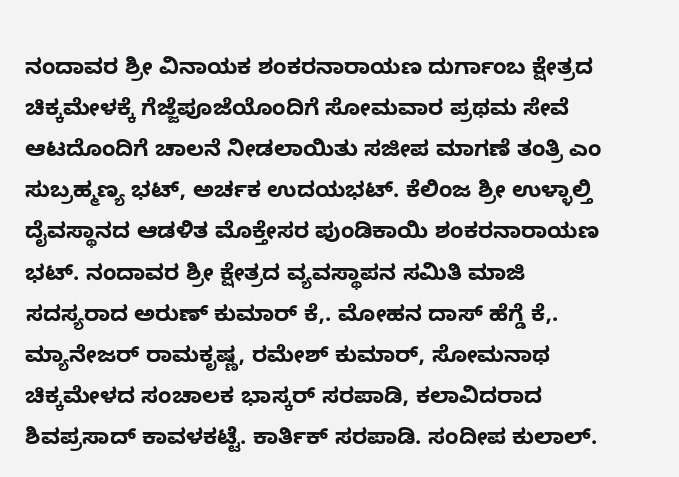ನಂದಾವರ ಶ್ರೀ ವಿನಾಯಕ ಶಂಕರನಾರಾಯಣ ದುರ್ಗಾಂಬ ಕ್ಷೇತ್ರದ ಚಿಕ್ಕಮೇಳಕ್ಕೆ ಗೆಜ್ಜೆಪೂಜೆಯೊಂದಿಗೆ ಸೋಮವಾರ ಪ್ರಥಮ ಸೇವೆ ಆಟದೊಂದಿಗೆ ಚಾಲನೆ ನೀಡಲಾಯಿತು ಸಜೀಪ ಮಾಗಣೆ ತಂತ್ರಿ ಎಂ ಸುಬ್ರಹ್ಮಣ್ಯ ಭಟ್, ಅರ್ಚಕ ಉದಯಭಟ್. ಕೆಲಿಂಜ ಶ್ರೀ ಉಳ್ಳಾಲ್ತಿ ದೈವಸ್ಥಾನದ ಆಡಳಿತ ಮೊಕ್ತೇಸರ ಪುಂಡಿಕಾಯಿ ಶಂಕರನಾರಾಯಣ ಭಟ್. ನಂದಾವರ ಶ್ರೀ ಕ್ಷೇತ್ರದ ವ್ಯವಸ್ಥಾಪನ ಸಮಿತಿ ಮಾಜಿ ಸದಸ್ಯರಾದ ಅರುಣ್ ಕುಮಾರ್ ಕೆ,. ಮೋಹನ ದಾಸ್ ಹೆಗ್ಡೆ ಕೆ,. ಮ್ಯಾನೇಜರ್ ರಾಮಕೃಷ್ಣ, ರಮೇಶ್ ಕುಮಾರ್, ಸೋಮನಾಥ ಚಿಕ್ಕಮೇಳದ ಸಂಚಾಲಕ ಭಾಸ್ಕರ್ ಸರಪಾಡಿ, ಕಲಾವಿದರಾದ ಶಿವಪ್ರಸಾದ್ ಕಾವಳಕಟ್ಟೆ. ಕಾರ್ತಿಕ್ ಸರಪಾಡಿ. ಸಂದೀಪ ಕುಲಾಲ್.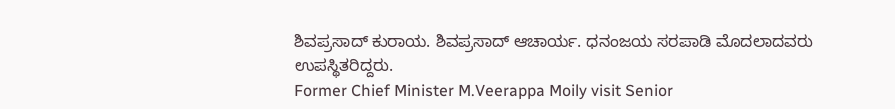ಶಿವಪ್ರಸಾದ್ ಕುರಾಯ. ಶಿವಪ್ರಸಾದ್ ಆಚಾರ್ಯ. ಧನಂಜಯ ಸರಪಾಡಿ ಮೊದಲಾದವರು ಉಪಸ್ಥಿತರಿದ್ದರು.
Former Chief Minister M.Veerappa Moily visit Senior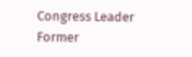Congress Leader Former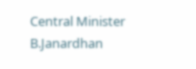Central Minister B.Janardhan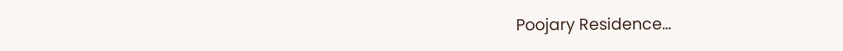Poojary Residence…